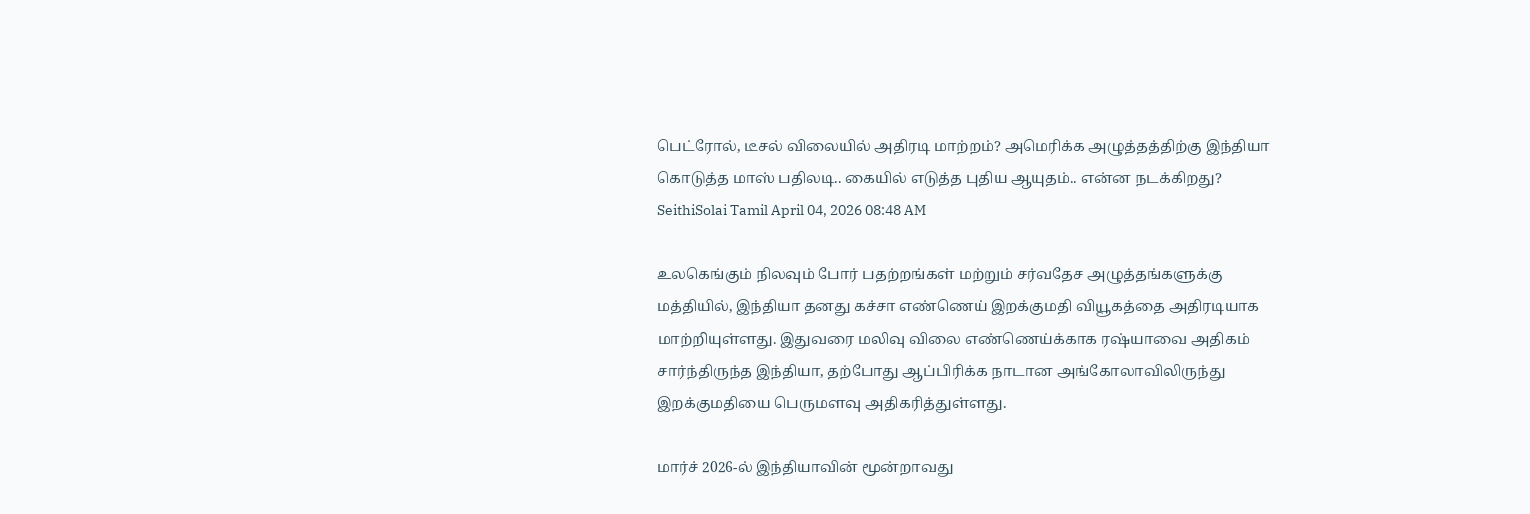பெட்ரோல், டீசல் விலையில் அதிரடி மாற்றம்? அமெரிக்க அழுத்தத்திற்கு இந்தியா கொடுத்த மாஸ் பதிலடி.. கையில் எடுத்த புதிய ஆயுதம்.. என்ன நடக்கிறது?
SeithiSolai Tamil April 04, 2026 08:48 AM

உலகெங்கும் நிலவும் போர் பதற்றங்கள் மற்றும் சர்வதேச அழுத்தங்களுக்கு மத்தியில், இந்தியா தனது கச்சா எண்ணெய் இறக்குமதி வியூகத்தை அதிரடியாக மாற்றியுள்ளது. இதுவரை மலிவு விலை எண்ணெய்க்காக ரஷ்யாவை அதிகம் சார்ந்திருந்த இந்தியா, தற்போது ஆப்பிரிக்க நாடான அங்கோலாவிலிருந்து இறக்குமதியை பெருமளவு அதிகரித்துள்ளது.

மார்ச் 2026-ல் இந்தியாவின் மூன்றாவது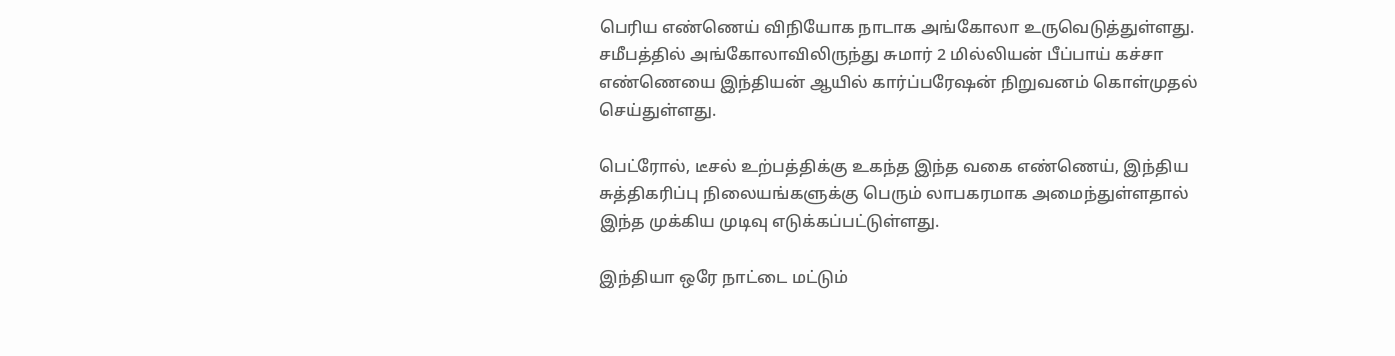பெரிய எண்ணெய் விநியோக நாடாக அங்கோலா உருவெடுத்துள்ளது. சமீபத்தில் அங்கோலாவிலிருந்து சுமார் 2 மில்லியன் பீப்பாய் கச்சா எண்ணெயை இந்தியன் ஆயில் கார்ப்பரேஷன் நிறுவனம் கொள்முதல் செய்துள்ளது.

பெட்ரோல், டீசல் உற்பத்திக்கு உகந்த இந்த வகை எண்ணெய், இந்திய சுத்திகரிப்பு நிலையங்களுக்கு பெரும் லாபகரமாக அமைந்துள்ளதால் இந்த முக்கிய முடிவு எடுக்கப்பட்டுள்ளது.

இந்தியா ஒரே நாட்டை மட்டும்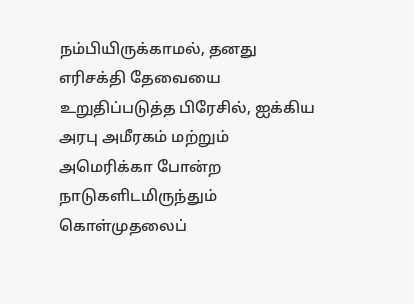நம்பியிருக்காமல், தனது எரிசக்தி தேவையை உறுதிப்படுத்த பிரேசில், ஐக்கிய அரபு அமீரகம் மற்றும் அமெரிக்கா போன்ற நாடுகளிடமிருந்தும் கொள்முதலைப்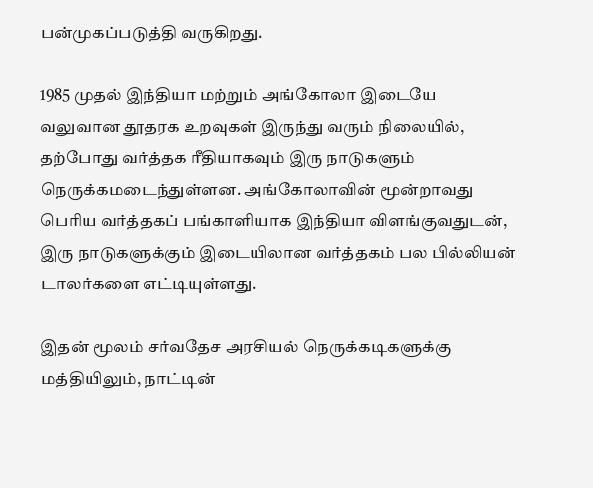பன்முகப்படுத்தி வருகிறது.

1985 முதல் இந்தியா மற்றும் அங்கோலா இடையே வலுவான தூதரக உறவுகள் இருந்து வரும் நிலையில், தற்போது வர்த்தக ரீதியாகவும் இரு நாடுகளும் நெருக்கமடைந்துள்ளன. அங்கோலாவின் மூன்றாவது பெரிய வர்த்தகப் பங்காளியாக இந்தியா விளங்குவதுடன், இரு நாடுகளுக்கும் இடையிலான வர்த்தகம் பல பில்லியன் டாலர்களை எட்டியுள்ளது.

இதன் மூலம் சர்வதேச அரசியல் நெருக்கடிகளுக்கு மத்தியிலும், நாட்டின்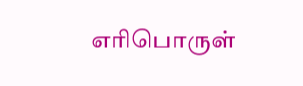எரிபொருள்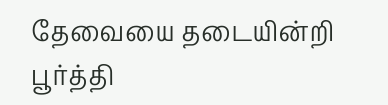தேவையை தடையின்றி பூர்த்தி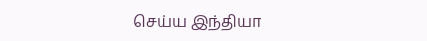செய்ய இந்தியா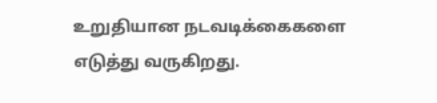உறுதியான நடவடிக்கைகளை எடுத்து வருகிறது.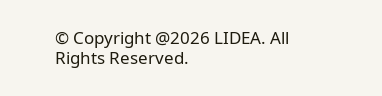© Copyright @2026 LIDEA. All Rights Reserved.